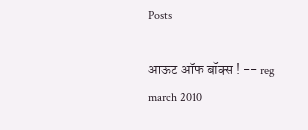Posts

आऊट ऑफ बॉक्स ! -- reg march 2010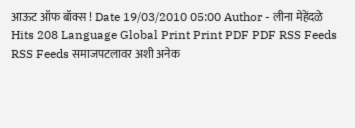आऊट ऑफ बॉक्स ! Date 19/03/2010 05:00 Author - लीना मेहेंदळे Hits 208 Language Global Print Print PDF PDF RSS Feeds RSS Feeds समाजपटलावर अशी अनेक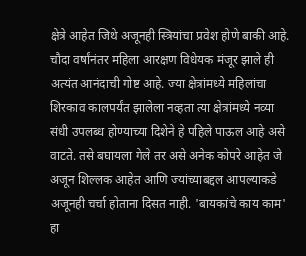क्षेत्रे आहेत जिथे अजूनही स्त्रियांचा प्रवेश होणे बाकी आहे. चौदा वर्षांनंतर महिला आरक्षण विधेयक मंजूर झाले ही अत्यंत आनंदाची गोष्ट आहे. ज्या क्षेत्रांमध्ये महिलांचा शिरकाव कालपर्यंत झालेला नव्हता त्या क्षेत्रांमध्ये नव्या संधी उपलब्ध होण्याच्या दिशेने हे पहिले पाऊल आहे असे वाटते. तसे बघायला गेले तर असे अनेक कोपरे आहेत जे अजून शिल्लक आहेत आणि ज्यांच्याबद्दल आपल्याकडे अजूनही चर्चा होताना दिसत नाही. 'बायकांचे काय काम' हा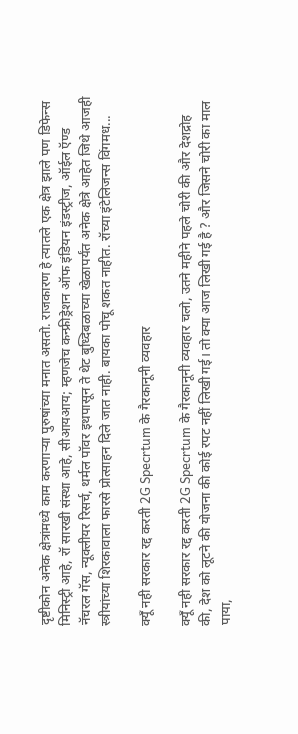दृष्टीकोन अनेक क्षेत्रांमध्ये काम करणाऱ्या पुरुषांच्या मनात असतो. राजकारण हे त्यातले एक क्षेत्र झाले पण डिफेन्स मिनिस्ट्री आहे, रॉ सारखी संस्था आहे, सीआयआय; म्हणजेच कन्फ्रीड्रेशन ऑफ इंडियन इंडस्ट्रीज, ऑईल ऍण्ड नॅचरल गॅस, न्यूक्लीयर रिसर्च, थर्मल पॉवर इथपासून ते थेट बुध्दिबळाच्या खेळापर्यंत अनेक क्षेत्रे आहेत जिथे आजही स्त्रीयांच्या शिरकावाला फारसे प्रोत्साहन दिले जात नाही. बायका पोचू शकत नाहीत. रॉच्या इंटेलिजन्स विंगमध...

क्यूँ नही सरकार रद्द करती 2G Specrtum के गैरकानूनी व्यवहार

क्यूँ नही सरकार रद्द करती 2G Specrtum के गैरकानूनी व्यवहार चलो, उतने महीने पहले चोरी की और देशद्रोह की, देश को लूटने की योजना की कोई रपट नहीं लिखी गई। तो क्या आज लिखी गई है ? और जिसने चोरी का माल पाया,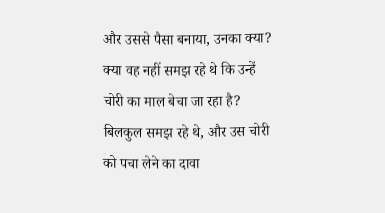और उससे पैसा बनाया, उनका क्या? क्या वह नहीं समझ रहे थे कि उन्हें चोरी का माल बेचा जा रहा है? बिलकुल समझ रहे थे, और उस चोरी को पचा लेने का दावा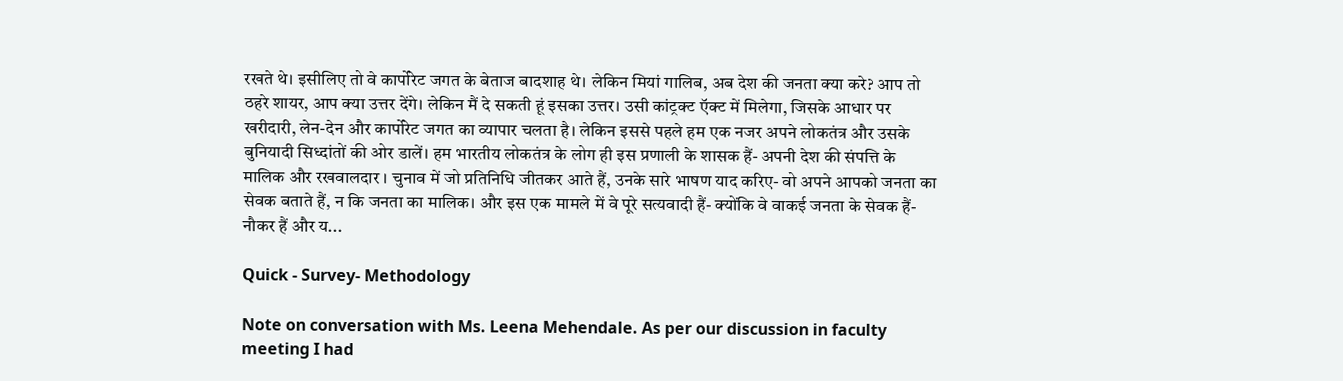रखते थे। इसीलिए तो वे कार्पोरेट जगत के बेताज बादशाह थे। लेकिन मियां गालिब, अब देश की जनता क्या करे? आप तो ठहरे शायर, आप क्या उत्तर देंगे। लेकिन मैं दे सकती हूं इसका उत्तर। उसी कांट्रक्ट ऍक्ट में मिलेगा, जिसके आधार पर खरीदारी, लेन-देन और कार्पोरेट जगत का व्यापार चलता है। लेकिन इससे पहले हम एक नजर अपने लोकतंत्र और उसके बुनियादी सिध्दांतों की ओर डालें। हम भारतीय लोकतंत्र के लोग ही इस प्रणाली के शासक हैं- अपनी देश की संपत्ति के मालिक और रखवालदार । चुनाव में जो प्रतिनिधि जीतकर आते हैं, उनके सारे भाषण याद करिए- वो अपने आपको जनता का सेवक बताते हैं, न कि जनता का मालिक। और इस एक मामले में वे पूरे सत्यवादी हैं- क्योंकि वे वाकई जनता के सेवक हैं-नौकर हैं और य...

Quick - Survey- Methodology

Note on conversation with Ms. Leena Mehendale. As per our discussion in faculty meeting I had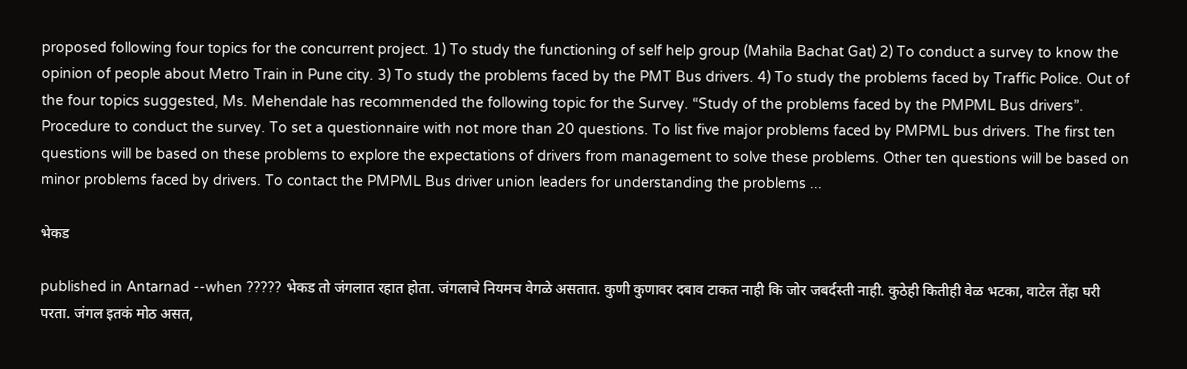proposed following four topics for the concurrent project. 1) To study the functioning of self help group (Mahila Bachat Gat) 2) To conduct a survey to know the opinion of people about Metro Train in Pune city. 3) To study the problems faced by the PMT Bus drivers. 4) To study the problems faced by Traffic Police. Out of the four topics suggested, Ms. Mehendale has recommended the following topic for the Survey. “Study of the problems faced by the PMPML Bus drivers”. Procedure to conduct the survey. To set a questionnaire with not more than 20 questions. To list five major problems faced by PMPML bus drivers. The first ten questions will be based on these problems to explore the expectations of drivers from management to solve these problems. Other ten questions will be based on minor problems faced by drivers. To contact the PMPML Bus driver union leaders for understanding the problems ...

भेकड

published in Antarnad --when ????? भेकड तो जंगलात रहात होता. जंगलाचे नियमच वेगळे असतात. कुणी कुणावर दबाव टाकत नाही कि जोर जबर्दस्ती नाही. कुठेही कितीही वेळ भटका, वाटेल तेंहा घरी परता. जंगल इतकं मोठ असत,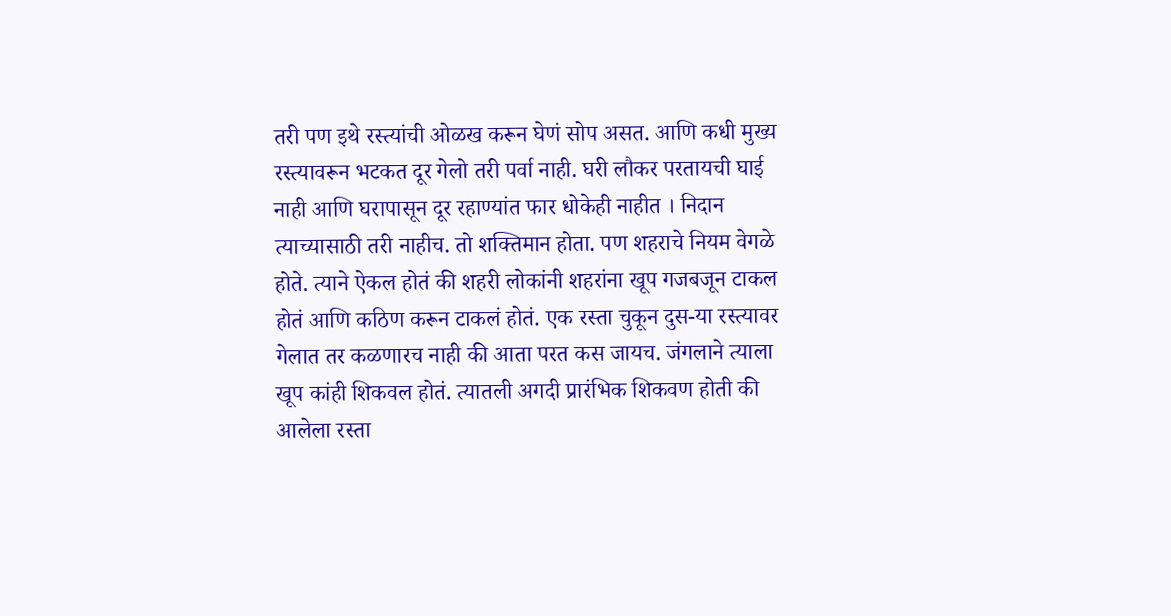तरी पण इथे रस्त्यांची ओळख करून घेणं सोप असत. आणि कधी मुख्य रस्त्यावरून भटकत दूर गेलो तरी पर्वा नाही. घरी लौकर परतायची घाई नाही आणि घरापासून दूर रहाण्यांत फार धोकेही नाहीत । निदान त्याच्यासाठी तरी नाहीच. तो शक्तिमान होता. पण शहराचे नियम वेगळे होते. त्याने ऐकल होतं की शहरी लोकांनी शहरांना खूप गजबजून टाकल होतं आणि कठिण करून टाकलं होतं. एक रस्ता चुकून दुस-या रस्त्यावर गेलात तर कळणारच नाही की आता परत कस जायच. जंगलाने त्याला खूप कांही शिकवल होतं. त्यातली अगदी प्रारंभिक शिकवण होती की आलेला रस्ता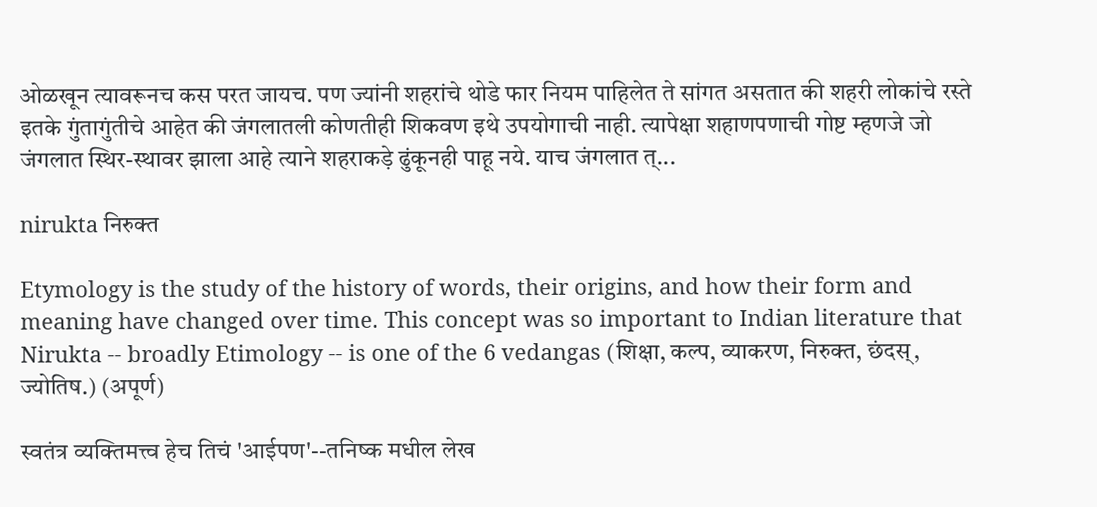ओळखून त्यावरूनच कस परत जायच. पण ज्यांनी शहरांचे थोडे फार नियम पाहिलेत ते सांगत असतात की शहरी लोकांचे रस्ते इतके गुंतागुंतीचे आहेत की जंगलातली कोणतीही शिकवण इथे उपयोगाची नाही. त्यापेक्षा शहाणपणाची गोष्ट म्हणजे जो जंगलात स्थिर-स्थावर झाला आहे त्याने शहराकड़े ढुंकूनही पाहू नये. याच जंगलात त्...

nirukta निरुक्त

Etymology is the study of the history of words, their origins, and how their form and meaning have changed over time. This concept was so important to Indian literature that Nirukta -- broadly Etimology -- is one of the 6 vedangas (शिक्षा, कल्प, व्याकरण, निरुक्त, छंदस्, ज्योतिष.) (अपूर्ण)

स्वतंत्र व्यक्तिमत्त्व हेच तिचं 'आईपण'--तनिष्क मधील लेख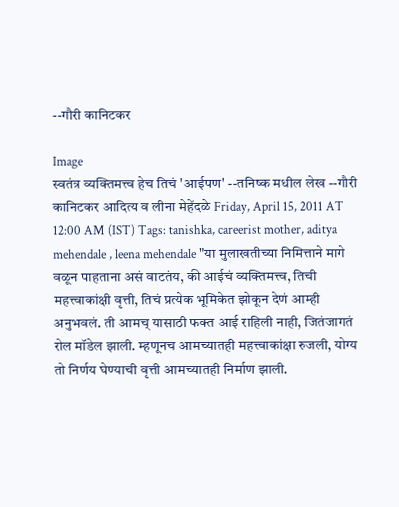--गौरी कानिटकर

Image
स्वतंत्र व्यक्तिमत्त्व हेच तिचं 'आईपण' --तनिष्क मधील लेख --गौरी कानिटकर आदित्य व लीना मेहेंदळे Friday, April 15, 2011 AT 12:00 AM (IST) Tags: tanishka, careerist mother, aditya mehendale , leena mehendale "या मुलाखतीच्या निमित्ताने मागे वळून पाहताना असं वाटतंय, की आईचं व्यक्तिमत्त्व, तिची महत्त्वाकांक्षी वृत्ती, तिचं प्रत्येक भूमिकेत झोकून देणं आम्ही अनुभवलं. ती आमच् यासाठी फक्त आई राहिली नाही, जितंजागतं रोल मॉडेल झाली. म्हणूनच आमच्यातही महत्त्वाकांक्षा रुजली, योग्य तो निर्णय घेण्याची वृत्ती आमच्यातही निर्माण झाली.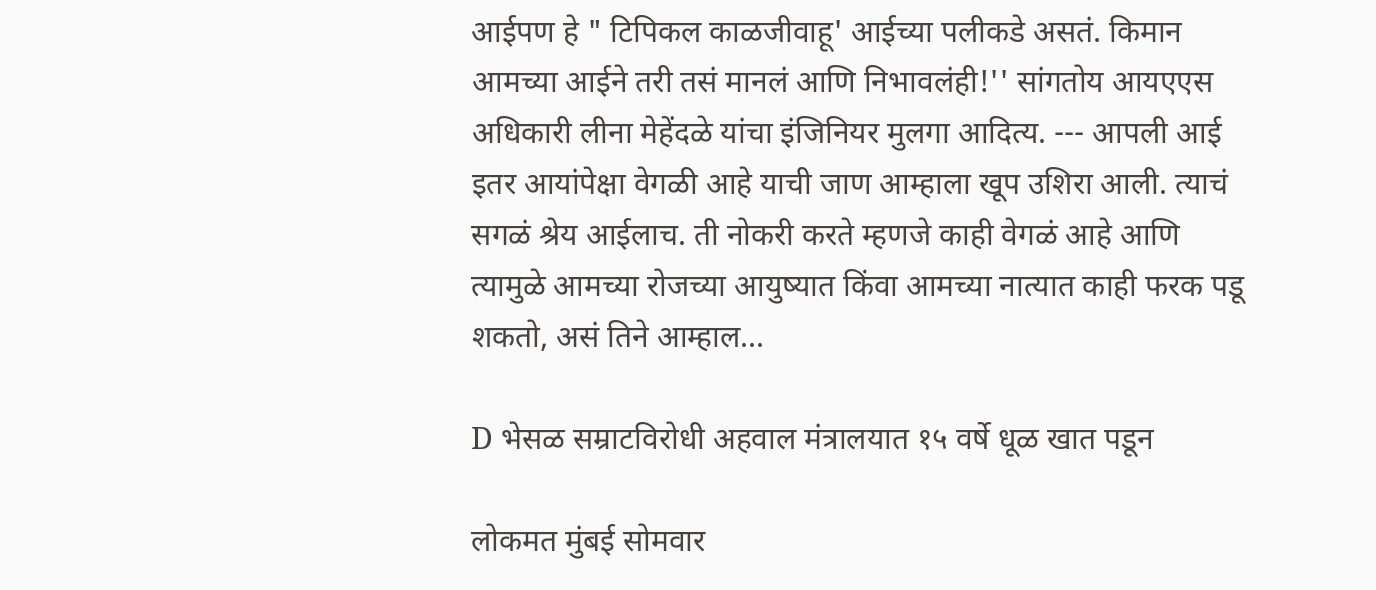आईपण हे " टिपिकल काळजीवाहू' आईच्या पलीकडे असतं. किमान आमच्या आईने तरी तसं मानलं आणि निभावलंही!'' सांगतोय आयएएस अधिकारी लीना मेहेंदळे यांचा इंजिनियर मुलगा आदित्य. --- आपली आई इतर आयांपेक्षा वेगळी आहे याची जाण आम्हाला खूप उशिरा आली. त्याचं सगळं श्रेय आईलाच. ती नोकरी करते म्हणजे काही वेगळं आहे आणि त्यामुळे आमच्या रोजच्या आयुष्यात किंवा आमच्या नात्यात काही फरक पडू शकतो, असं तिने आम्हाल...

D भेसळ सम्राटविरोधी अहवाल मंत्रालयात १५ वर्षे धूळ खात पडून

लोकमत मुंबई सोमवार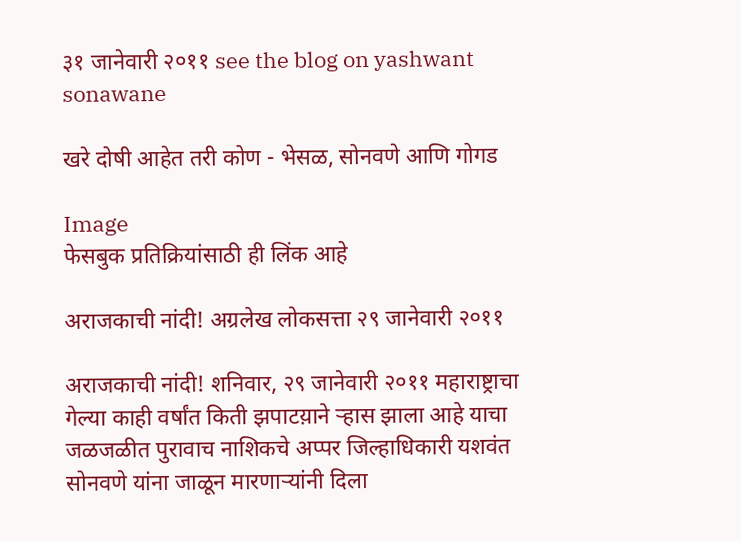३१ जानेवारी २०११ see the blog on yashwant sonawane

खरे दोषी आहेत तरी कोण - भेसळ, सोनवणे आणि गोगड

Image
फेसबुक प्रतिक्रियांसाठी ही लिंक आहे

अराजकाची नांदी! अग्रलेख लोकसत्ता २९ जानेवारी २०११

अराजकाची नांदी! शनिवार, २९ जानेवारी २०११ महाराष्ट्राचा गेल्या काही वर्षांत किती झपाटय़ाने ऱ्हास झाला आहे याचा जळजळीत पुरावाच नाशिकचे अप्पर जिल्हाधिकारी यशवंत सोनवणे यांना जाळून मारणाऱ्यांनी दिला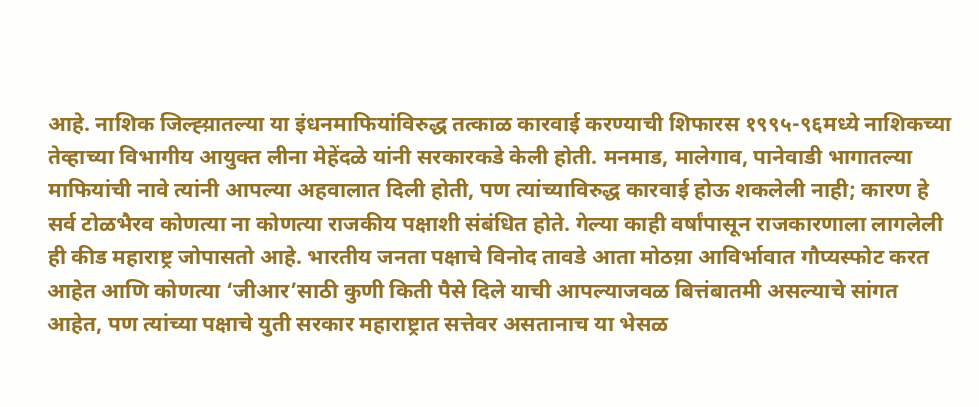आहे. नाशिक जिल्ह्य़ातल्या या इंधनमाफियांविरुद्ध तत्काळ कारवाई करण्याची शिफारस १९९५-९६मध्ये नाशिकच्या तेव्हाच्या विभागीय आयुक्त लीना मेहेंदळे यांनी सरकारकडे केली होती. मनमाड, मालेगाव, पानेवाडी भागातल्या माफियांची नावे त्यांनी आपल्या अहवालात दिली होती, पण त्यांच्याविरुद्ध कारवाई होऊ शकलेली नाही; कारण हे सर्व टोळभैरव कोणत्या ना कोणत्या राजकीय पक्षाशी संबंधित होते. गेल्या काही वर्षांपासून राजकारणाला लागलेली ही कीड महाराष्ट्र जोपासतो आहे. भारतीय जनता पक्षाचे विनोद तावडे आता मोठय़ा आविर्भावात गौप्यस्फोट करत आहेत आणि कोणत्या ‘जीआर’साठी कुणी किती पैसे दिले याची आपल्याजवळ बित्तंबातमी असल्याचे सांगत आहेत, पण त्यांच्या पक्षाचे युती सरकार महाराष्ट्रात सत्तेवर असतानाच या भेसळ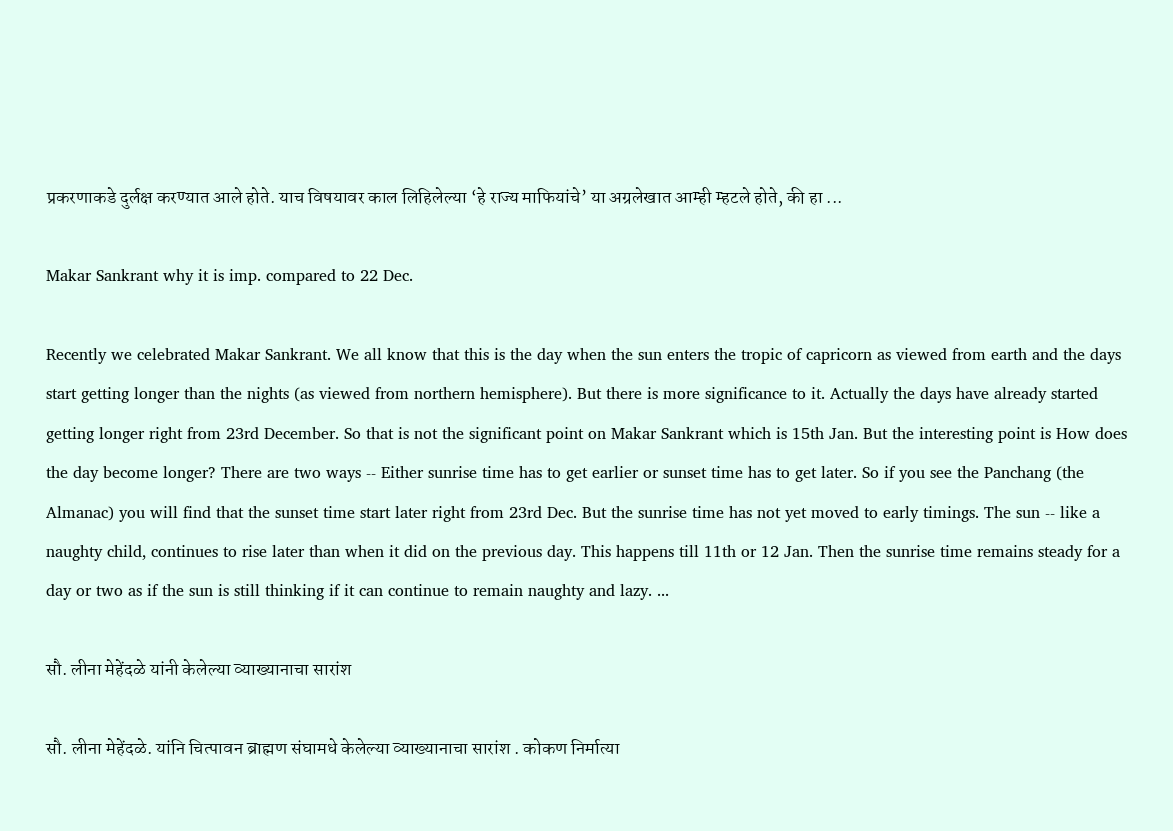प्रकरणाकडे दुर्लक्ष करण्यात आले होते. याच विषयावर काल लिहिलेल्या ‘हे राज्य माफियांचे’ या अग्रलेखात आम्ही म्हटले होते, की हा ...

Makar Sankrant why it is imp. compared to 22 Dec.

Recently we celebrated Makar Sankrant. We all know that this is the day when the sun enters the tropic of capricorn as viewed from earth and the days start getting longer than the nights (as viewed from northern hemisphere). But there is more significance to it. Actually the days have already started getting longer right from 23rd December. So that is not the significant point on Makar Sankrant which is 15th Jan. But the interesting point is How does the day become longer? There are two ways -- Either sunrise time has to get earlier or sunset time has to get later. So if you see the Panchang (the Almanac) you will find that the sunset time start later right from 23rd Dec. But the sunrise time has not yet moved to early timings. The sun -- like a naughty child, continues to rise later than when it did on the previous day. This happens till 11th or 12 Jan. Then the sunrise time remains steady for a day or two as if the sun is still thinking if it can continue to remain naughty and lazy. ...

सौ. लीना मेहेंदळे यांनी केलेल्या व्याख्यानाचा सारांश

सौ. लीना मेहेंदळे. यांनि चित्पावन ब्राह्मण संघामधे केलेल्या व्याख्यानाचा सारांश . कोकण निर्मात्या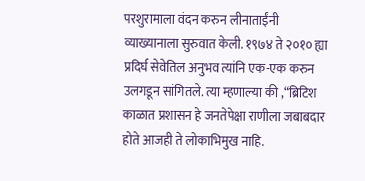परशुरामाला वंदन करुन लीनाताईंनी व्याख्यानाला सुरुवात केली. १९७४ ते २०१० ह्या प्रदिर्घ सेवेतिल अनुभव त्यांनि एक-एक करुन उलगडून सांगितले. त्या म्हणाल्या की ,“ब्रिटिश काळात प्रशासन हे जनतेपेक्षा राणीला जबाबदार होते आजही ते लोकाभिमुख नाहि.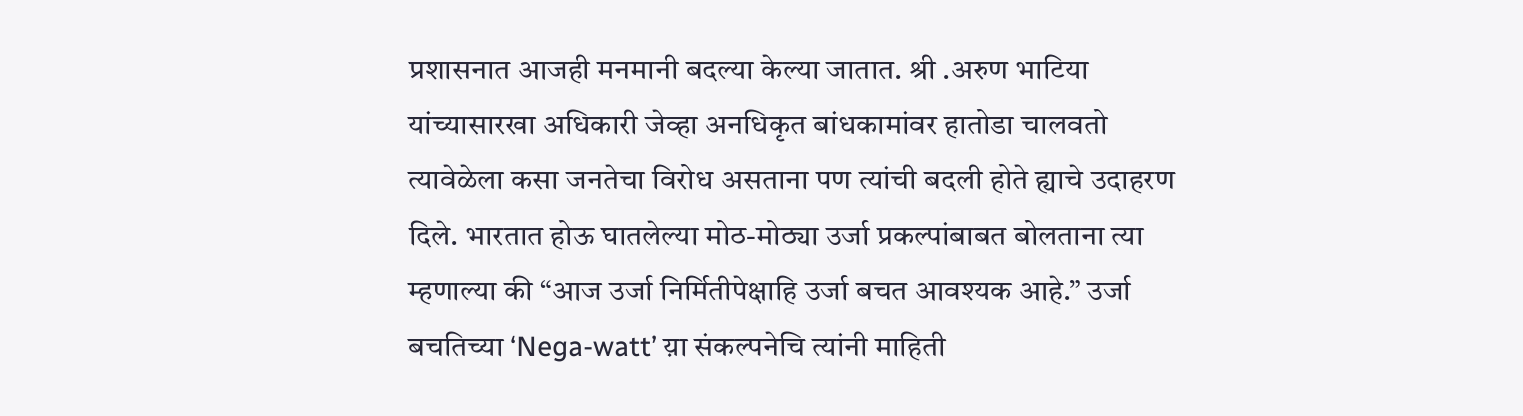प्रशासनात आजही मनमानी बदल्या केल्या जातात. श्री .अरुण भाटिया यांच्यासारखा अधिकारी जेव्हा अनधिकृत बांधकामांवर हातोडा चालवतो त्यावेळेला कसा जनतेचा विरोध असताना पण त्यांची बदली होते ह्याचे उदाहरण दिले. भारतात होऊ घातलेल्या मोठ-मोठ्या उर्जा प्रकल्पांबाबत बोलताना त्या म्हणाल्या की “आज उर्जा निर्मितीपेक्षाहि उर्जा बचत आवश्यक आहे.” उर्जा बचतिच्या ‘Nega-watt’ य़ा संकल्पनेचि त्यांनी माहिती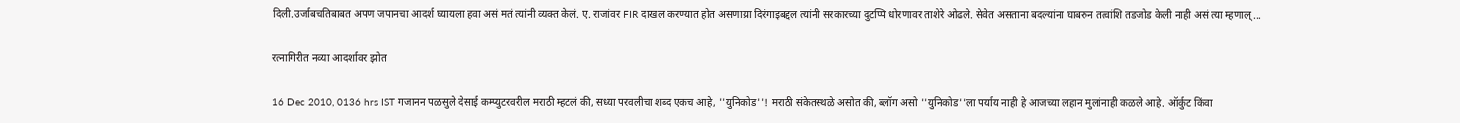दिली.उर्जाबचतिबाबत अपण जपानचा आदर्श घ्यायला हवा असं मतं त्यांनी व्यक्त केलं. ए. राजांवर FIR दाखल करण्यात होत असणाय्रा दिरंगाइबद्दल त्यांनी सरकारच्या दुटप्पि धोरणावर ताशेरे ओढले. सेवेत असताना बदल्यांना घाबरुन तत्वांशि तडजोड केली नाही असं त्या म्हणाल्...

रत्नागिरीत नव्या आदर्शावर झोत

16 Dec 2010, 0136 hrs IST गजानन पळसुले देसाई कम्प्युटरवरील मराठी म्हटलं की, सध्या परवलीचा शब्द एकच आहे, ''युनिकोड''! मराठी संकेतस्थळे असोत की, ब्लॉग असो ''युनिकोड''ला पर्याय नाही हे आजच्या लहान मुलांनाही कळले आहे. ऑर्कुट किंवा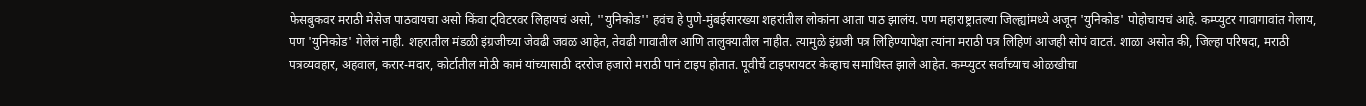फेसबुकवर मराठी मेसेज पाठवायचा असो किंवा ट्विटरवर लिहायचं असो, ''युनिकोड'' हवंच हे पुणे-मुंबईसारख्या शहरांतील लोकांना आता पाठ झालंय. पण महाराष्ट्रातल्या जिल्ह्यांमध्ये अजून 'युनिकोड' पोहोचायचं आहे. कम्प्युटर गावागावांत गेलाय, पण 'युनिकोड' गेलेलं नाही. शहरातील मंडळी इंग्रजीच्या जेवढी जवळ आहेत, तेवढी गावातील आणि तालुक्यातील नाहीत. त्यामुळे इंग्रजी पत्र लिहिण्यापेक्षा त्यांना मराठी पत्र लिहिणं आजही सोपं वाटतं. शाळा असोत की, जिल्हा परिषदा, मराठी पत्रव्यवहार, अहवाल, करार-मदार, कोर्टातील मोठी कामं यांच्यासाठी दररोज हजारो मराठी पानं टाइप होतात. पूवीर्चे टाइपरायटर केव्हाच समाधिस्त झाले आहेत. कम्प्युटर सर्वांच्याच ओळखीचा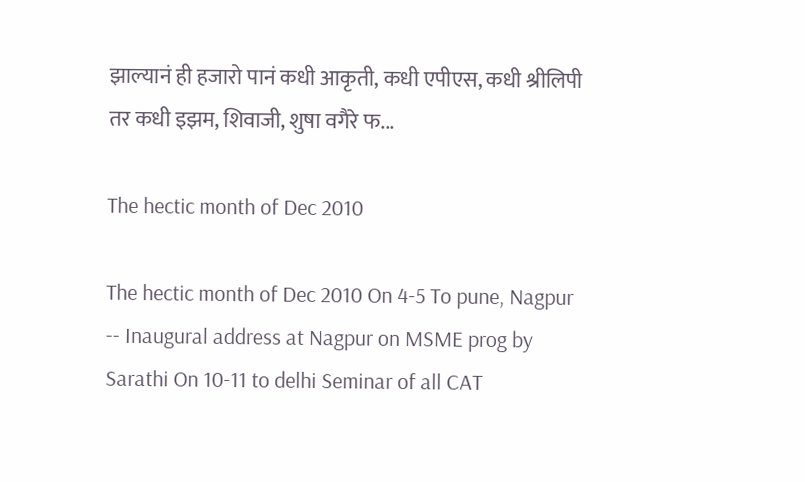झाल्यानं ही हजारो पानं कधी आकृती, कधी एपीएस, कधी श्रीलिपी तर कधी इझम, शिवाजी, शुषा वगैरे फ...

The hectic month of Dec 2010

The hectic month of Dec 2010 On 4-5 To pune, Nagpur -- Inaugural address at Nagpur on MSME prog by Sarathi On 10-11 to delhi Seminar of all CAT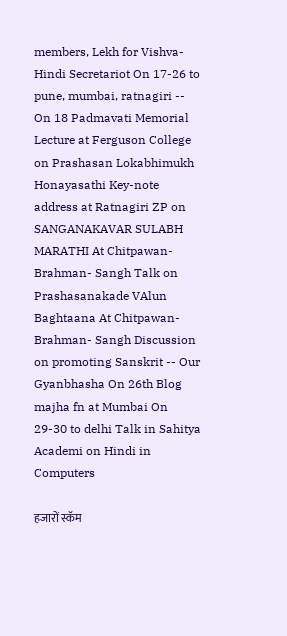members, Lekh for Vishva- Hindi Secretariot On 17-26 to pune, mumbai, ratnagiri -- On 18 Padmavati Memorial Lecture at Ferguson College on Prashasan Lokabhimukh Honayasathi Key-note address at Ratnagiri ZP on SANGANAKAVAR SULABH MARATHI At Chitpawan- Brahman- Sangh Talk on Prashasanakade VAlun Baghtaana At Chitpawan- Brahman- Sangh Discussion on promoting Sanskrit -- Our Gyanbhasha On 26th Blog majha fn at Mumbai On 29-30 to delhi Talk in Sahitya Academi on Hindi in Computers

हजारों स्कॅम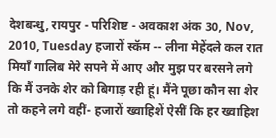देशबन्धु, रायपुर - परिशिष्ट - अवकाश अंक 30, Nov, 2010, Tuesday हजारों स्कॅम -- लीना मेहेंदले कल रात मियाँ गालिब मेरे सपने में आए और मुझ पर बरसने लगे कि मैं उनके शेर को बिगाड़ रही हूं। मैंने पूछा कौन सा शेर तो कहने लगे वहीं- हजारों ख्वाहिशें ऐसीं कि हर ख्वाहिश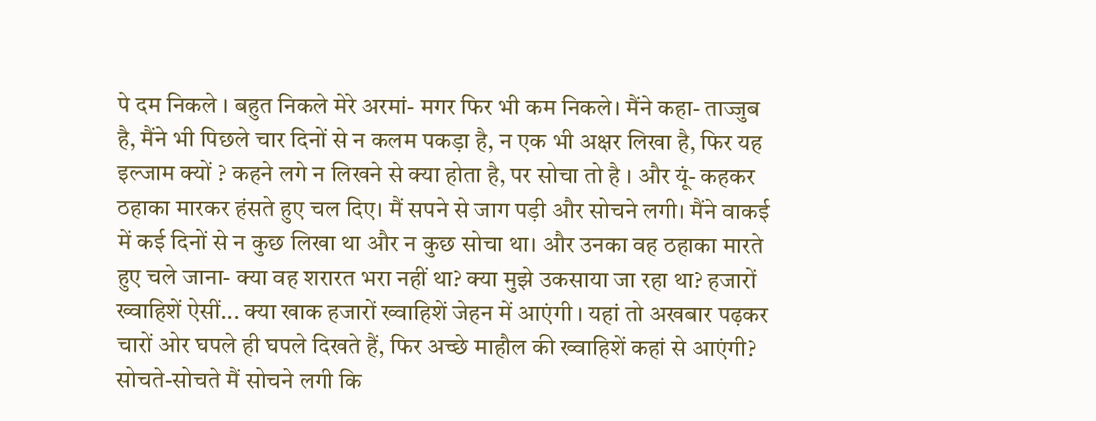पे दम निकले । बहुत निकले मेरे अरमां- मगर फिर भी कम निकले। मैंने कहा- ताज्जुब है, मैंने भी पिछले चार दिनों से न कलम पकड़ा है, न एक भी अक्षर लिखा है, फिर यह इल्जाम क्यों ? कहने लगे न लिखने से क्या होता है, पर सोचा तो है । और यूं- कहकर ठहाका मारकर हंसते हुए चल दिए। मैं सपने से जाग पड़ी और सोचने लगी। मैंने वाकई में कई दिनों से न कुछ लिखा था और न कुछ सोचा था। और उनका वह ठहाका मारते हुए चले जाना- क्या वह शरारत भरा नहीं था? क्या मुझे उकसाया जा रहा था? हजारों ख्वाहिशें ऐसीं... क्या खाक हजारों ख्वाहिशें जेहन में आएंगी । यहां तो अखबार पढ़कर चारों ओर घपले ही घपले दिखते हैं, फिर अच्छे माहौल की ख्वाहिशें कहां से आएंगी? सोचते-सोचते मैं सोचने लगी कि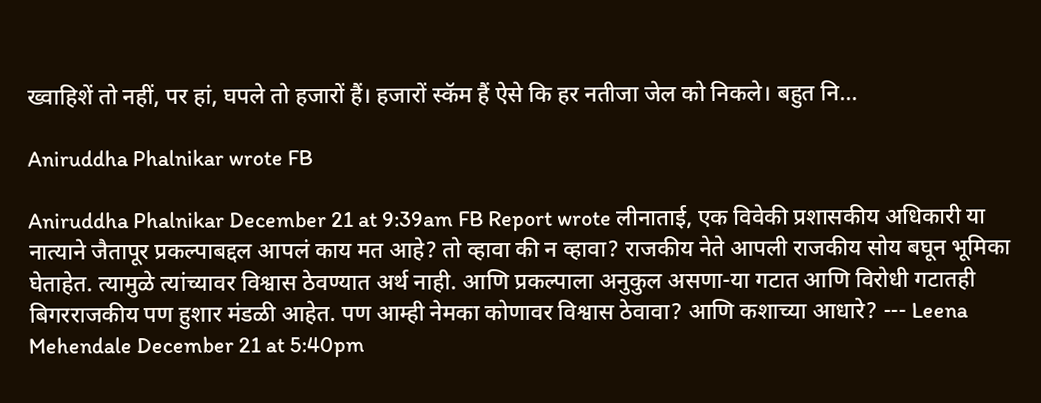ख्वाहिशें तो नहीं, पर हां, घपले तो हजारों हैं। हजारों स्कॅम हैं ऐसे कि हर नतीजा जेल को निकले। बहुत नि...

Aniruddha Phalnikar wrote FB

Aniruddha Phalnikar December 21 at 9:39am FB Report wrote लीनाताई, एक विवेकी प्रशासकीय अधिकारी या नात्याने जैतापूर प्रकल्पाबद्दल आपलं काय मत आहे? तो व्हावा की न व्हावा? राजकीय नेते आपली राजकीय सोय बघून भूमिका घेताहेत. त्यामुळे त्यांच्यावर विश्वास ठेवण्यात अर्थ नाही. आणि प्रकल्पाला अनुकुल असणा-या गटात आणि विरोधी गटातही बिगरराजकीय पण हुशार मंडळी आहेत. पण आम्ही नेमका कोणावर विश्वास ठेवावा? आणि कशाच्या आधारे? --- Leena Mehendale December 21 at 5:40pm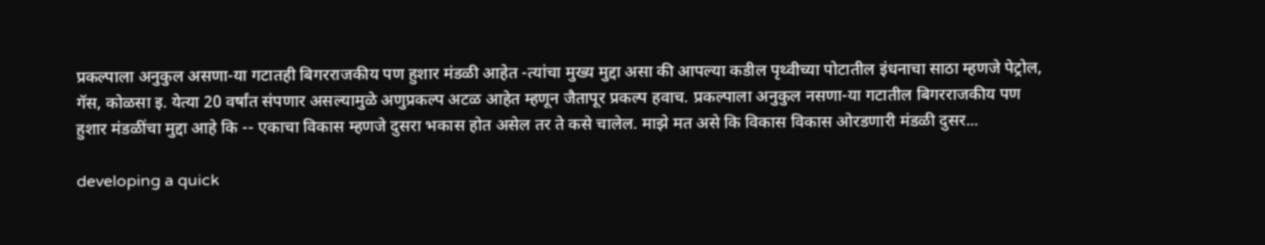प्रकल्पाला अनुकुल असणा-या गटातही बिगरराजकीय पण हुशार मंडळी आहेत -त्यांचा मुख्य मुद्दा असा की आपल्या कडील पृथ्वीच्या पोटातील इंधनाचा साठा म्हणजे पेट्रोल, गॅस, कोळसा इ. येत्या 20 वर्षांत संपणार असल्यामुळे अणुप्रकल्प अटळ आहेत म्हणून जैतापूर प्रकल्प हवाच. प्रकल्पाला अनुकुल नसणा-या गटातील बिगरराजकीय पण हुशार मंडळींचा मुद्दा आहे कि -- एकाचा विकास म्हणजे दुसरा भकास होत असेल तर ते कसे चालेल. माझे मत असे कि विकास विकास ओरडणारी मंडळी दुसर...

developing a quick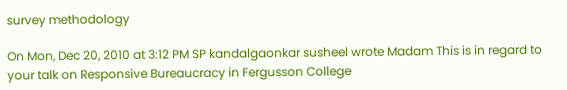survey methodology

On Mon, Dec 20, 2010 at 3:12 PM SP kandalgaonkar susheel wrote Madam This is in regard to your talk on Responsive Bureaucracy in Fergusson College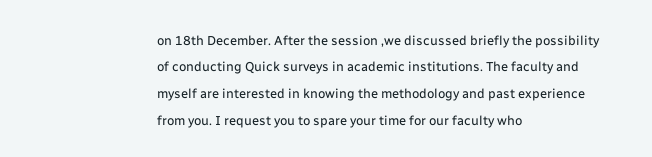on 18th December. After the session ,we discussed briefly the possibility of conducting Quick surveys in academic institutions. The faculty and myself are interested in knowing the methodology and past experience from you. I request you to spare your time for our faculty who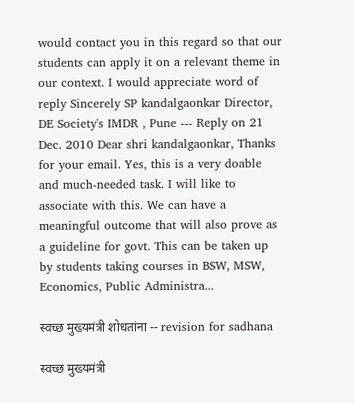would contact you in this regard so that our students can apply it on a relevant theme in our context. I would appreciate word of reply Sincerely SP kandalgaonkar Director, DE Society's IMDR , Pune --- Reply on 21 Dec. 2010 Dear shri kandalgaonkar, Thanks for your email. Yes, this is a very doable and much-needed task. I will like to associate with this. We can have a meaningful outcome that will also prove as a guideline for govt. This can be taken up by students taking courses in BSW, MSW, Economics, Public Administra...

स्वच्छ मुख्यमंत्री शोधतांना -- revision for sadhana

स्वच्छ मुख्यमंत्री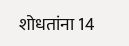शोधतांना 14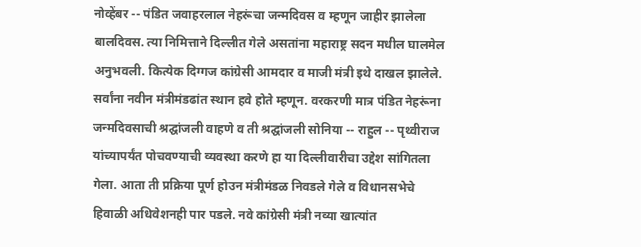नोव्हेंबर -- पंडित जवाहरलाल नेहरूंचा जन्मदिवस व म्हणून जाहीर झालेला बालदिवस. त्या निमित्ताने दिल्लीत गेले असतांना महाराष्ट्र सदन मधील घालमेल अनुभवली. कित्येक दिग्गज कांग्रेसी आमदार व माजी मंत्री इथे दाखल झालेले. सर्वांना नवीन मंत्रीमंडढांत स्थान हवे होते म्हणून. वरकरणी मात्र पंडित नेहरूंना जन्मदिवसाची श्रद्घांजली वाहणे व ती श्रद्घांजली सोनिया -- राहुल -- पृथ्वीराज यांच्यापर्यंत पोचवण्याची व्यवस्था करणे हा या दिल्लीवारीचा उद्देश सांगितला गेला. आता ती प्रक्रिया पूर्ण होउन मंत्रीमंडळ निवडले गेले व विधानसभेचे हिवाळी अधिवेशनही पार पडले. नवे कांग्रेसी मंत्री नव्या खात्यांत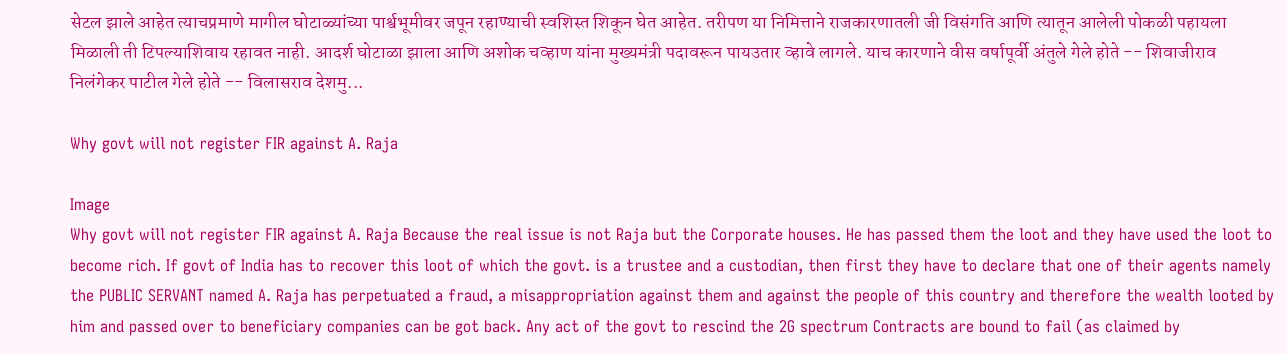सेटल झाले आहेत त्याचप्रमाणे मागील घोटाळ्यांच्या पार्श्वभूमीवर जपून रहाण्याची स्वशिस्त शिकून घेत आहेत. तरीपण या निमित्ताने राजकारणातली जी विसंगति आणि त्यातून आलेली पोकळी पहायला मिळाली ती टिपल्याशिवाय रहावत नाही. आदर्श घोटाळा झाला आणि अशोक चव्हाण यांना मुख्यमंत्री पदावरून पायउतार व्हावे लागले. याच कारणाने वीस वर्षापूर्वी अंतुले गेले होते -- शिवाजीराव निलंगेकर पाटील गेले होते -- विलासराव देशमु...

Why govt will not register FIR against A. Raja

Image
Why govt will not register FIR against A. Raja Because the real issue is not Raja but the Corporate houses. He has passed them the loot and they have used the loot to become rich. If govt of India has to recover this loot of which the govt. is a trustee and a custodian, then first they have to declare that one of their agents namely the PUBLIC SERVANT named A. Raja has perpetuated a fraud, a misappropriation against them and against the people of this country and therefore the wealth looted by him and passed over to beneficiary companies can be got back. Any act of the govt to rescind the 2G spectrum Contracts are bound to fail (as claimed by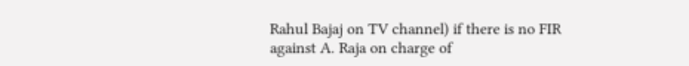Rahul Bajaj on TV channel) if there is no FIR against A. Raja on charge of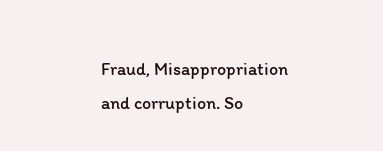Fraud, Misappropriation and corruption. So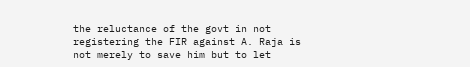the reluctance of the govt in not registering the FIR against A. Raja is not merely to save him but to let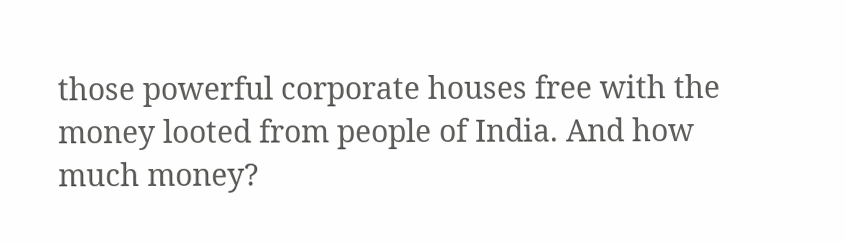those powerful corporate houses free with the money looted from people of India. And how much money?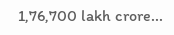1,76,700 lakh crore...